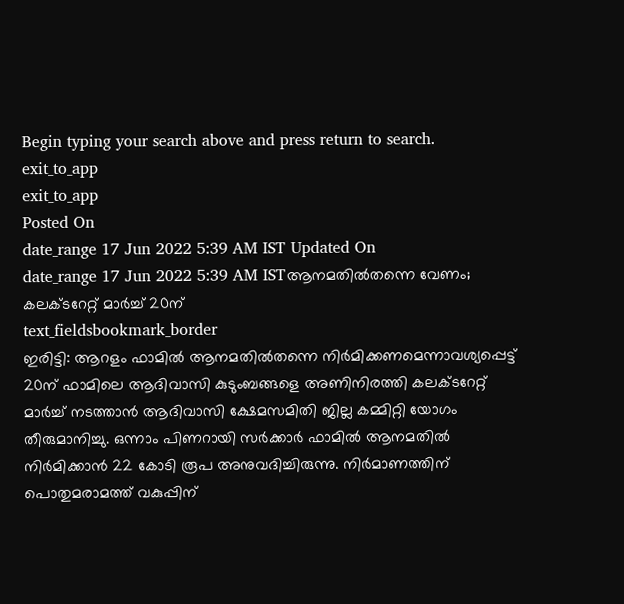Begin typing your search above and press return to search.
exit_to_app
exit_to_app
Posted On
date_range 17 Jun 2022 5:39 AM IST Updated On
date_range 17 Jun 2022 5:39 AM ISTആനമതിൽതന്നെ വേണം; കലക്ടറേറ്റ് മാർച്ച് 20ന്
text_fieldsbookmark_border
ഇരിട്ടി: ആറളം ഫാമിൽ ആനമതിൽതന്നെ നിർമിക്കണമെന്നാവശ്യപ്പെട്ട് 20ന് ഫാമിലെ ആദിവാസി കുടുംബങ്ങളെ അണിനിരത്തി കലക്ടറേറ്റ് മാർച്ച് നടത്താൻ ആദിവാസി ക്ഷേമസമിതി ജില്ല കമ്മിറ്റി യോഗം തീരുമാനിച്ചു. ഒന്നാം പിണറായി സർക്കാർ ഫാമിൽ ആനമതിൽ നിർമിക്കാൻ 22 കോടി രൂപ അനുവദിച്ചിരുന്നു. നിർമാണത്തിന് പൊതുമരാമത്ത് വകുപ്പിന്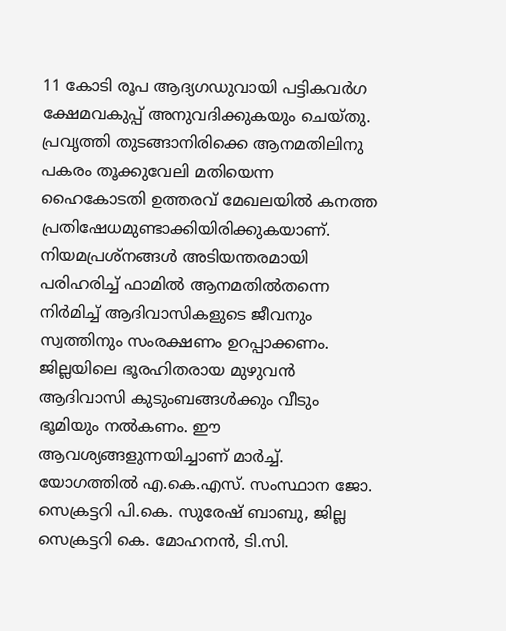11 കോടി രൂപ ആദ്യഗഡുവായി പട്ടികവർഗ ക്ഷേമവകുപ്പ് അനുവദിക്കുകയും ചെയ്തു. പ്രവൃത്തി തുടങ്ങാനിരിക്കെ ആനമതിലിനു പകരം തൂക്കുവേലി മതിയെന്ന ഹൈകോടതി ഉത്തരവ് മേഖലയിൽ കനത്ത പ്രതിഷേധമുണ്ടാക്കിയിരിക്കുകയാണ്. നിയമപ്രശ്നങ്ങൾ അടിയന്തരമായി പരിഹരിച്ച് ഫാമിൽ ആനമതിൽതന്നെ നിർമിച്ച് ആദിവാസികളുടെ ജീവനും സ്വത്തിനും സംരക്ഷണം ഉറപ്പാക്കണം. ജില്ലയിലെ ഭൂരഹിതരായ മുഴുവൻ ആദിവാസി കുടുംബങ്ങൾക്കും വീടും ഭൂമിയും നൽകണം. ഈ ആവശ്യങ്ങളുന്നയിച്ചാണ് മാർച്ച്. യോഗത്തിൽ എ.കെ.എസ്. സംസ്ഥാന ജോ. സെക്രട്ടറി പി.കെ. സുരേഷ് ബാബു, ജില്ല സെക്രട്ടറി കെ. മോഹനൻ, ടി.സി.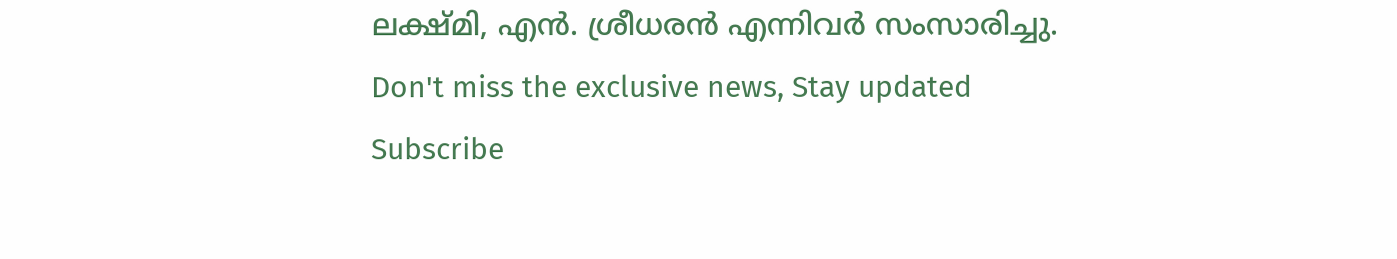ലക്ഷ്മി, എൻ. ശ്രീധരൻ എന്നിവർ സംസാരിച്ചു.
Don't miss the exclusive news, Stay updated
Subscribe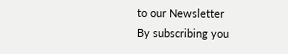to our Newsletter
By subscribing you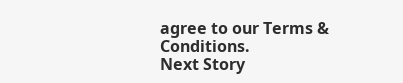agree to our Terms & Conditions.
Next Story